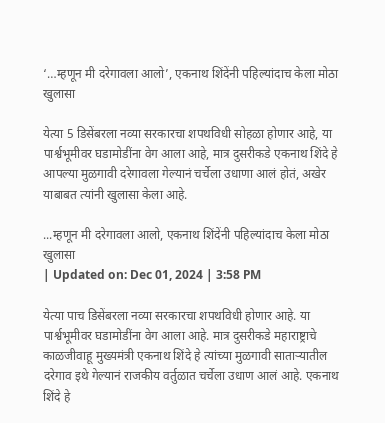‘…म्हणून मी दरेगावला आलो’, एकनाथ शिंदेंनी पहिल्यांदाच केला मोठा खुलासा

येत्या 5 डिसेंबरला नव्या सरकारचा शपथविधी सोहळा होणार आहे, या पार्श्वभूमीवर घडामोडींना वेग आला आहे, मात्र दुसरीकडे एकनाथ शिंदे हे आपल्या मुळगावी दरेगावला गेल्यानं चर्चेला उधाणा आलं होतं, अखेर याबाबत त्यांनी खुलासा केला आहे.

...म्हणून मी दरेगावला आलो, एकनाथ शिंदेंनी पहिल्यांदाच केला मोठा खुलासा
| Updated on: Dec 01, 2024 | 3:58 PM

येत्या पाच डिसेंबरला नव्या सरकारचा शपथविधी होणार आहे. या पार्श्वभूमीवर घडामोडींना वेग आला आहे. मात्र दुसरीकडे महाराष्ट्राचे काळजीवाहू मुख्यमंत्री एकनाथ शिंदे हे त्यांच्या मुळगावी साताऱ्यातील दरेगाव इथे गेल्यानं राजकीय वर्तुळात चर्चेला उधाण आलं आहे. एकनाथ शिंदे हे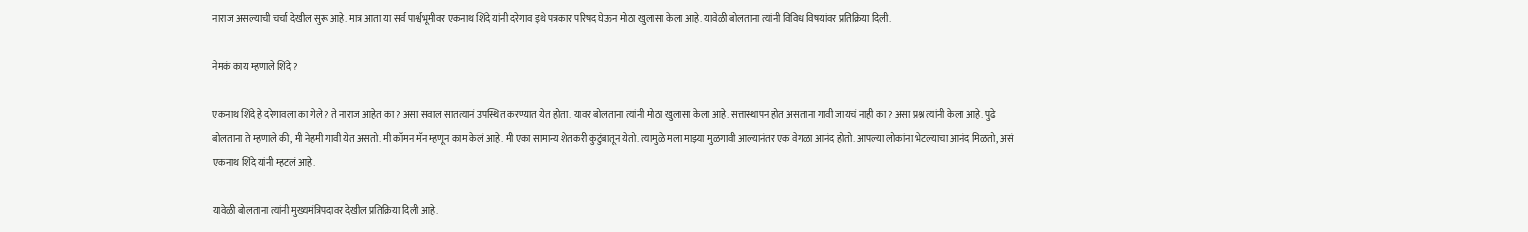नाराज असल्याची चर्चा देखील सुरू आहे. मात्र आता या सर्व पार्श्वभूमीवर एकनाथ शिंदे यांनी दरेगाव इथे पत्रकार परिषद घेऊन मोठा खुलासा केला आहे. यावेळी बोलताना त्यांनी विविध विषयांवर प्रतिक्रिया दिली.

नेमकं काय म्हणाले शिंदे?

एकनाथ शिंदे हे दरेगावला का गेले? ते नाराज आहेत का? असा सवाल सातत्यानं उपस्थित करण्यात येत होता. यावर बोलताना त्यांनी मोठा खुलासा केला आहे. सत्तास्थापन होत असताना गावी जायचं नाही का? असा प्रश्न त्यांनी केला आहे. पुढे बोलताना ते म्हणाले की, मी नेहमी गावी येत असतो. मी कॉमन मॅन म्हणून काम केलं आहे. मी एका सामान्य शेतकरी कुटुंबातून येतो. त्यामुळे मला माझ्या मुळगावी आल्यानंतर एक वेगळा आनंद होतो. आपल्या लोकांना भेटल्याचा आनंद मिळतो, असं एकनाथ शिंदे यांनी म्हटलं आहे.

यावेळी बोलताना त्यांनी मुख्यमंत्रिपदावर देखील प्रतिक्रिया दिली आहे.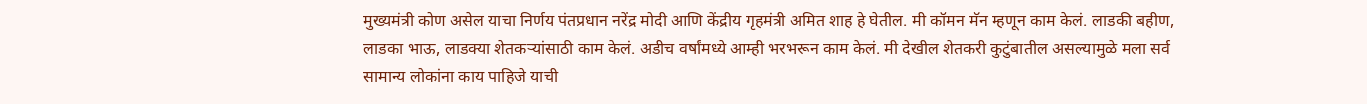मुख्यमंत्री कोण असेल याचा निर्णय पंतप्रधान नरेंद्र मोदी आणि केंद्रीय गृहमंत्री अमित शाह हे घेतील. मी कॉमन मॅन म्हणून काम केलं. लाडकी बहीण, लाडका भाऊ, लाडक्या शेतकऱ्यांसाठी काम केलं. अडीच वर्षांमध्ये आम्ही भरभरून काम केलं. मी देखील शेतकरी कुटुंबातील असल्यामुळे मला सर्व सामान्य लोकांना काय पाहिजे याची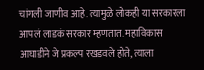चांगली जाणीव आहे. त्यामुळे लोकही या सरकारला आपलं लाडकं सरकार म्हणतात. महाविकास आघाडीने जे प्रकल्प रखडवले होते, त्याला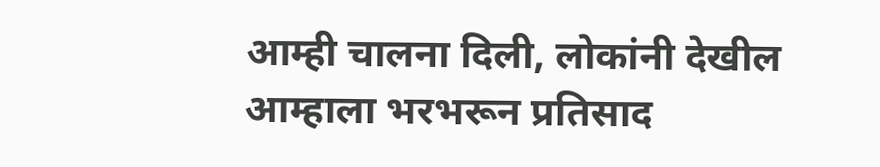आम्ही चालना दिली, लोकांनी देखील आम्हाला भरभरून प्रतिसाद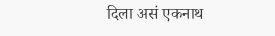दिला असं एकनाथ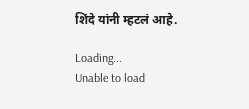शिंदे यांनी म्हटलं आहे.

Loading...
Unable to load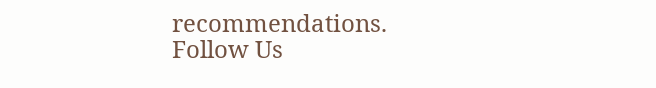recommendations.
Follow Us